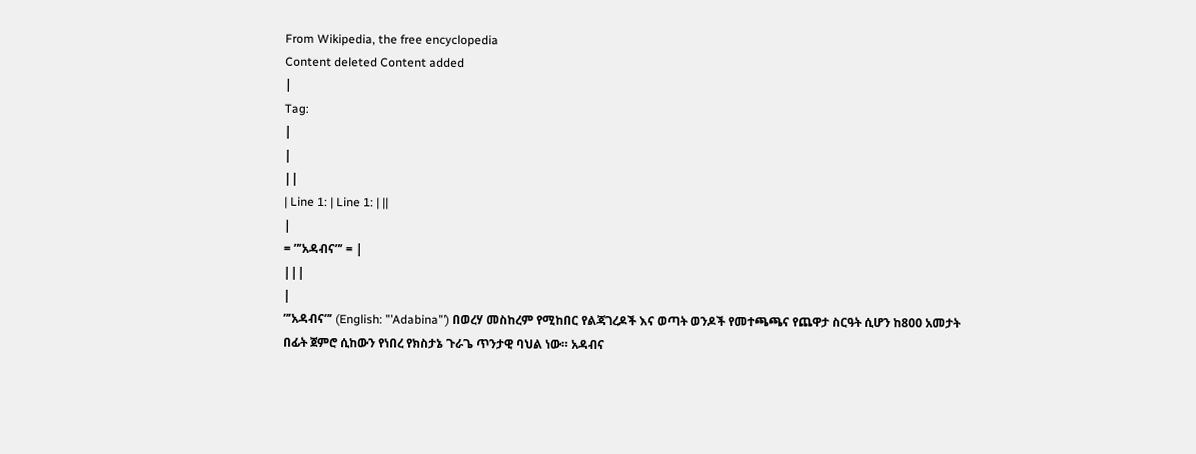From Wikipedia, the free encyclopedia
Content deleted Content added
|
Tag:
|
|
||
| Line 1: | Line 1: | ||
|
= ”’አዳብና”’ = |
|||
|
”’አዳብና”’ (English: ”’Adabina”’) በወረሃ መስከረም የሚከበር የልጃገረዶች እና ወጣት ወንዶች የመተጫጫና የጨዋታ ስርዓት ሲሆን ከ800 አመታት በፊት ጀምሮ ሲከውን የነበረ የክስታኔ ጉራጌ ጥንታዊ ባህል ነው። አዳብና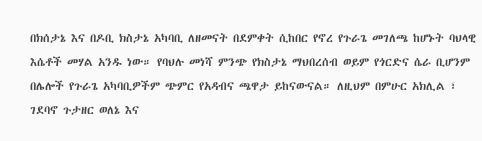በክሰታኔ እና በዶቢ ክስታኔ አካባቢ ለዘመናት በደምቀት ሲከበር የኖረ የጉራጌ መገለጫ ከሆኑት ባህላዊ እሴቶች መሃል አንዱ ነው። የባህሉ መነሻ ምንጭ የክስታኔ ማህበረሰብ ወይም የጎርድና ሴራ ቢሆንም በሌሎች የጉራጌ አካባቢዎችም ጭምር የአዳብና ጫዋታ ይከናውናል። ለዚህም በምሁር አክሊል ፣ ገደባኖ ጉታዘር ወለኔ እና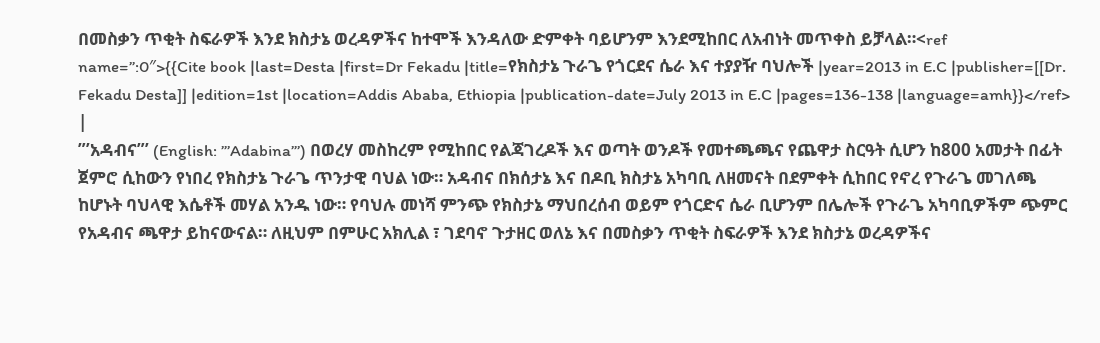በመስቃን ጥቂት ስፍራዎች እንደ ክስታኔ ወረዳዎችና ከተሞች እንዳለው ድምቀት ባይሆንም እንደሚከበር ለአብነት መጥቀስ ይቻላል።<ref name=”:0″>{{Cite book |last=Desta |first=Dr Fekadu |title=የክስታኔ ጉራጌ የጎርደና ሴራ እና ተያያዥ ባህሎች |year=2013 in E.C |publisher=[[Dr. Fekadu Desta]] |edition=1st |location=Addis Ababa, Ethiopia |publication-date=July 2013 in E.C |pages=136-138 |language=amh}}</ref> |
”’አዳብና”’ (English: ”’Adabina”’) በወረሃ መስከረም የሚከበር የልጃገረዶች እና ወጣት ወንዶች የመተጫጫና የጨዋታ ስርዓት ሲሆን ከ800 አመታት በፊት ጀምሮ ሲከውን የነበረ የክስታኔ ጉራጌ ጥንታዊ ባህል ነው። አዳብና በክሰታኔ እና በዶቢ ክስታኔ አካባቢ ለዘመናት በደምቀት ሲከበር የኖረ የጉራጌ መገለጫ ከሆኑት ባህላዊ እሴቶች መሃል አንዱ ነው። የባህሉ መነሻ ምንጭ የክስታኔ ማህበረሰብ ወይም የጎርድና ሴራ ቢሆንም በሌሎች የጉራጌ አካባቢዎችም ጭምር የአዳብና ጫዋታ ይከናውናል። ለዚህም በምሁር አክሊል ፣ ገደባኖ ጉታዘር ወለኔ እና በመስቃን ጥቂት ስፍራዎች እንደ ክስታኔ ወረዳዎችና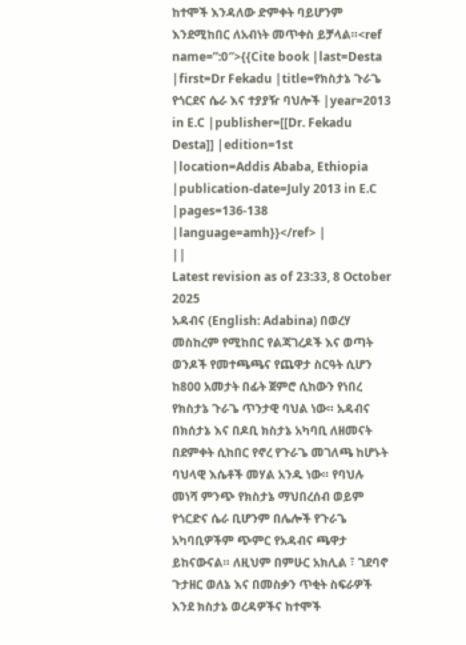ከተሞች እንዳለው ድምቀት ባይሆንም እንደሚከበር ለአብነት መጥቀስ ይቻላል።<ref name=”:0″>{{Cite book |last=Desta |first=Dr Fekadu |title=የክስታኔ ጉራጌ የጎርደና ሴራ እና ተያያዥ ባህሎች |year=2013 in E.C |publisher=[[Dr. Fekadu Desta]] |edition=1st |location=Addis Ababa, Ethiopia |publication-date=July 2013 in E.C |pages=136-138 |language=amh}}</ref> |
||
Latest revision as of 23:33, 8 October 2025
አዳብና (English: Adabina) በወረሃ መስከረም የሚከበር የልጃገረዶች እና ወጣት ወንዶች የመተጫጫና የጨዋታ ስርዓት ሲሆን ከ800 አመታት በፊት ጀምሮ ሲከውን የነበረ የክስታኔ ጉራጌ ጥንታዊ ባህል ነው። አዳብና በክሰታኔ እና በዶቢ ክስታኔ አካባቢ ለዘመናት በደምቀት ሲከበር የኖረ የጉራጌ መገለጫ ከሆኑት ባህላዊ እሴቶች መሃል አንዱ ነው። የባህሉ መነሻ ምንጭ የክስታኔ ማህበረሰብ ወይም የጎርድና ሴራ ቢሆንም በሌሎች የጉራጌ አካባቢዎችም ጭምር የአዳብና ጫዋታ ይከናውናል። ለዚህም በምሁር አክሊል ፣ ገደባኖ ጉታዘር ወለኔ እና በመስቃን ጥቂት ስፍራዎች እንደ ክስታኔ ወረዳዎችና ከተሞች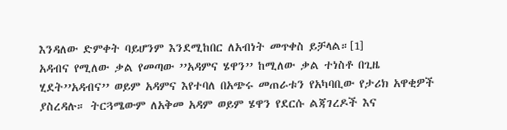እንዳለው ድምቀት ባይሆንም እንደሚከበር ለአብነት መጥቀስ ይቻላል።[1]
አዳብና የሚለው ቃል የመጣው ’’አዳምና ሄዋን’’ ከሚለው ቃል ተነስቶ በጊዜ ሂደት’’አዳብና’’ ወይም አዳምና እየተባለ በአጭሩ መጠራቱን የአካባቢው የታሪክ አዋቂዎች ያስረዳሉ። ትርጓሜውም ለአቅመ አዳም ወይም ሄዋን የደርሱ ልጃገረዶች እና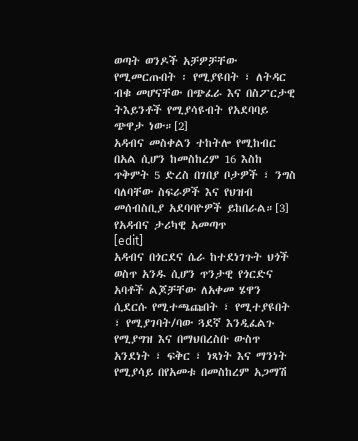ወጣት ወንዶች አቻዎቻቸው የሚመርጡበት ፡ የሚያዩበት ፣ ለትዳር ብቁ መሆናቸው በጭፈራ እና በስፖርታዊ ትእይንቶች የሚያሳዩብት የአደባባይ ጭዋታ ነው።[2]
አዳብና መስቀልን ተከትሎ የሚከብር በአል ሲሆን ከመስከረም 16 እስከ ጥቅምት 5 ድረስ በገበያ ቦታዎች ፣ ንግስ ባለባቸው ስፍራዎች እና የህዝብ መሰብስቢያ አደባባዮዎች ይከበራል።[3]
የአዳብና ታሪካዊ አመጣጥ
[edit]
አዳብና በጎርደና ሴራ ከተደነገጉት ህጎች ወስጥ አንዱ ሲሆን ጥንታዊ የጎርድና አባቶች ልጆቻቸው ለአቀመ ሄዋን ሲደርሱ የሚተጫጩበት ፣ የሚተያዩበት ፣ የሚያገባት/ባው ጓደኛ እንዲፈልጉ የሚያግዝ እና በማህበረስቡ ውስጥ አንደነት ፣ ፍቅር ፣ ነጻነት እና ማንነት የሚያሳይ በየአመቱ በመስከረም አጋማሽ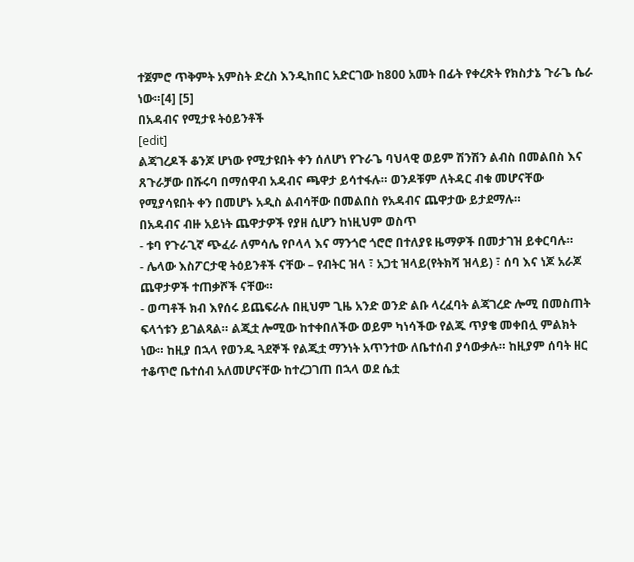ተጀምሮ ጥቅምት አምስት ድረስ እንዲከበር አድርገው ከ800 አመት በፊት የቀረጽት የክስታኔ ጉራጌ ሴራ ነው።[4] [5]
በአዳብና የሚታዩ ትዕይንቶች
[edit]
ልጃገረዶች ቆንጆ ሆነው የሚታዩበት ቀን ሰለሆነ የጉራጌ ባህላዊ ወይም ሽንሽን ልብስ በመልበስ እና ጸጉራቻው በሹሩባ በማሰዋብ አዳብና ጫዋታ ይሳተፋሉ። ወንዶቹም ለትዳር ብቁ መሆናቸው የሚያሳዩበት ቀን በመሆኑ አዲስ ልብሳቸው በመልበስ የአዳብና ጨዋታው ይታደማሉ።
በአዳብና ብዙ አይነት ጨዋታዎች የያዘ ሲሆን ከነዚህም ወስጥ
- ቱባ የጉራጊኛ ጭፈራ ለምሳሌ የቦላላ እና ማንጎሮ ጎሮሮ በተለያዩ ዜማዎች በመታገዝ ይቀርባሉ።
- ሌላው እስፖርታዊ ትዕይንቶች ናቸው – የብትር ዝላ ፣ አጋቲ ዝላይ(የትክሻ ዝላይ) ፣ ሰባ እና ነጆ አራጆ ጨዋታዎች ተጠቃሾች ናቸው።
- ወጣቶች ክብ እየሰሩ ይጨፍራሉ በዚህም ጊዜ አንድ ወንድ ልቡ ላረፈባት ልጃገረድ ሎሚ በመስጠት ፍላጎቱን ይገልጻል። ልጂቷ ሎሚው ከተቀበለችው ወይም ካነሳችው የልጁ ጥያቄ መቀበሏ ምልክት ነው። ከዚያ በኋላ የወንዱ ጓደኞች የልጂቷ ማንነት አጥንተው ለቤተሰብ ያሳውቃሉ። ከዚያም ሰባት ዘር ተቆጥሮ ቤተሰብ አለመሆናቸው ከተረጋገጠ በኋላ ወደ ሴቷ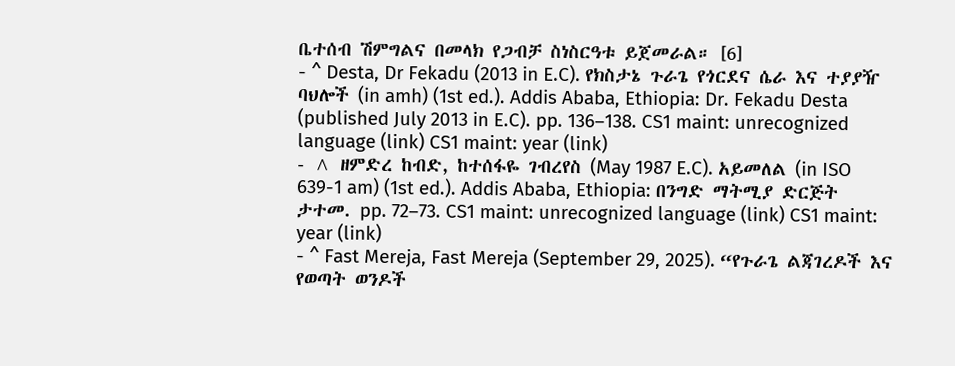ቤተሰብ ሽምግልና በመላክ የጋብቻ ስነስርዓቱ ይጀመራል። [6]
- ^ Desta, Dr Fekadu (2013 in E.C). የክስታኔ ጉራጌ የጎርደና ሴራ እና ተያያዥ ባህሎች (in amh) (1st ed.). Addis Ababa, Ethiopia: Dr. Fekadu Desta (published July 2013 in E.C). pp. 136–138. CS1 maint: unrecognized language (link) CS1 maint: year (link)
- ^ ዘምድረ ከብድ, ከተሰፋዬ ገብረየስ (May 1987 E.C). አይመለል (in ISO 639-1 am) (1st ed.). Addis Ababa, Ethiopia: በንግድ ማትሚያ ድርጅት ታተመ. pp. 72–73. CS1 maint: unrecognized language (link) CS1 maint: year (link)
- ^ Fast Mereja, Fast Mereja (September 29, 2025). “የጉራጌ ልጃገረዶች እና የወጣት ወንዶች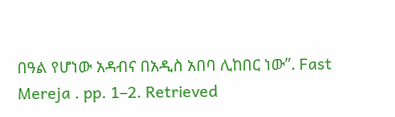በዓል የሆነው አዳብና በአዲስ አበባ ሊከበር ነው”. Fast Mereja . pp. 1–2. Retrieved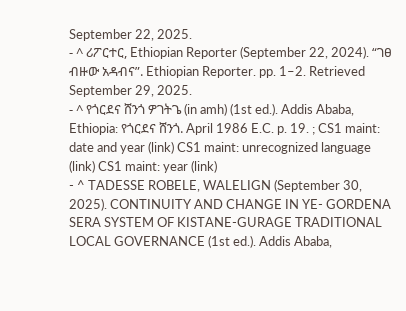September 22, 2025.
- ^ ሪፖርተር, Ethiopian Reporter (September 22, 2024). “ገፀ ብዙው አዳብና”. Ethiopian Reporter. pp. 1–2. Retrieved September 29, 2025.
- ^ የጎርደና ሸንጎ ዎገትጌ (in amh) (1st ed.). Addis Ababa, Ethiopia: የጎርደና ሸንጎ. April 1986 E.C. p. 19. ; CS1 maint: date and year (link) CS1 maint: unrecognized language (link) CS1 maint: year (link)
- ^ TADESSE ROBELE, WALELIGN (September 30, 2025). CONTINUITY AND CHANGE IN YE- GORDENA SERA SYSTEM OF KISTANE-GURAGE TRADITIONAL LOCAL GOVERNANCE (1st ed.). Addis Ababa,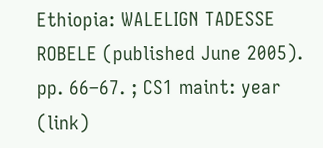Ethiopia: WALELIGN TADESSE ROBELE (published June 2005). pp. 66–67. ; CS1 maint: year (link)